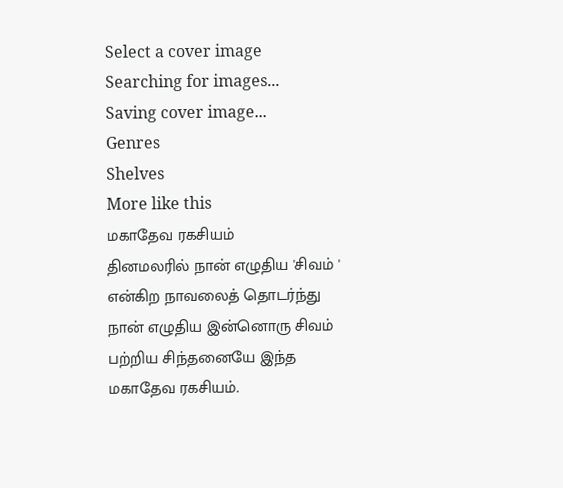Select a cover image
Searching for images...
Saving cover image...
Genres
Shelves
More like this
மகாதேவ ரகசியம்
தினமலரில் நான் எழுதிய 'சிவம் ' என்கிற நாவலைத் தொடர்ந்து நான் எழுதிய இன்னொரு சிவம் பற்றிய சிந்தனையே இந்த மகாதேவ ரகசியம்.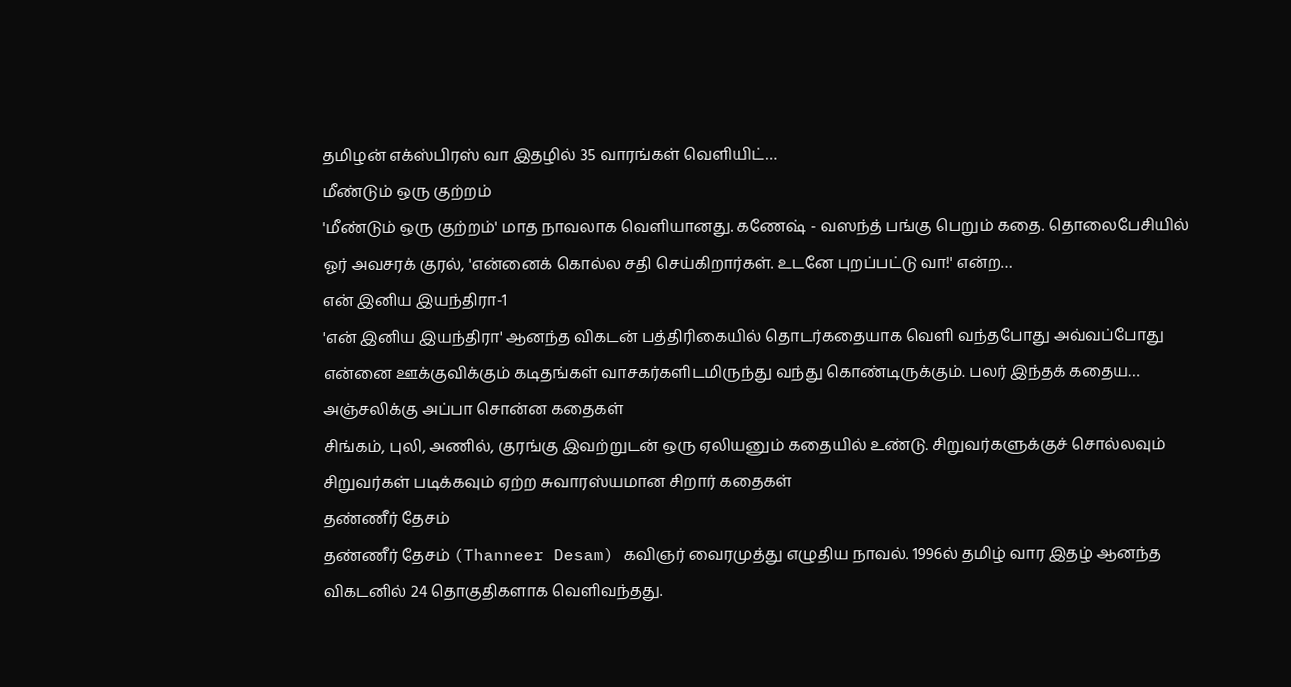தமிழன் எக்ஸ்பிரஸ் வா இதழில் 35 வாரங்கள் வெளியிட்…
மீண்டும் ஒரு குற்றம்
'மீண்டும் ஒரு குற்றம்' மாத நாவலாக வெளியானது. கணேஷ் - வஸந்த் பங்கு பெறும் கதை. தொலைபேசியில் ஓர் அவசரக் குரல், 'என்னைக் கொல்ல சதி செய்கிறார்கள். உடனே புறப்பட்டு வா!' என்ற…
என் இனிய இயந்திரா-1
'என் இனிய இயந்திரா' ஆனந்த விகடன் பத்திரிகையில் தொடர்கதையாக வெளி வந்தபோது அவ்வப்போது என்னை ஊக்குவிக்கும் கடிதங்கள் வாசகர்களிடமிருந்து வந்து கொண்டிருக்கும். பலர் இந்தக் கதைய…
அஞ்சலிக்கு அப்பா சொன்ன கதைகள்
சிங்கம், புலி, அணில், குரங்கு இவற்றுடன் ஒரு ஏலியனும் கதையில் உண்டு. சிறுவர்களுக்குச் சொல்லவும் சிறுவர்கள் படிக்கவும் ஏற்ற சுவாரஸ்யமான சிறார் கதைகள்
தண்ணீர் தேசம்
தண்ணீர் தேசம் (Thanneer Desam) கவிஞர் வைரமுத்து எழுதிய நாவல். 1996ல் தமிழ் வார இதழ் ஆனந்த விகடனில் 24 தொகுதிகளாக வெளிவந்தது.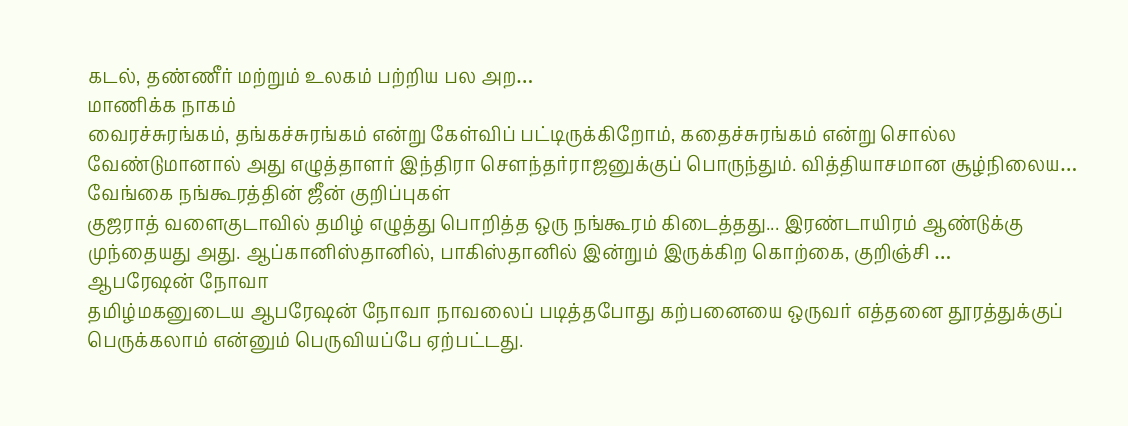கடல், தண்ணீர் மற்றும் உலகம் பற்றிய பல அற…
மாணிக்க நாகம்
வைரச்சுரங்கம், தங்கச்சுரங்கம் என்று கேள்விப் பட்டிருக்கிறோம், கதைச்சுரங்கம் என்று சொல்ல வேண்டுமானால் அது எழுத்தாளர் இந்திரா சௌந்தர்ராஜனுக்குப் பொருந்தும். வித்தியாசமான சூழ்நிலைய…
வேங்கை நங்கூரத்தின் ஜீன் குறிப்புகள்
குஜராத் வளைகுடாவில் தமிழ் எழுத்து பொறித்த ஒரு நங்கூரம் கிடைத்தது... இரண்டாயிரம் ஆண்டுக்கு முந்தையது அது. ஆப்கானிஸ்தானில், பாகிஸ்தானில் இன்றும் இருக்கிற கொற்கை, குறிஞ்சி …
ஆபரேஷன் நோவா
தமிழ்மகனுடைய ஆபரேஷன் நோவா நாவலைப் படித்தபோது கற்பனையை ஒருவர் எத்தனை தூரத்துக்குப் பெருக்கலாம் என்னும் பெருவியப்பே ஏற்பட்டது.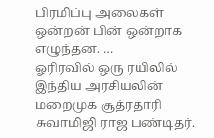பிரமிப்பு அலைகள் ஒன்றன் பின் ஒன்றாக எழுந்தன. …
ஓரிரவில் ஒரு ரயிலில்
இந்திய அரசியலின் மறைமுக சூத்ரதாரி சுவாமிஜி ராஜ பண்டிதர்.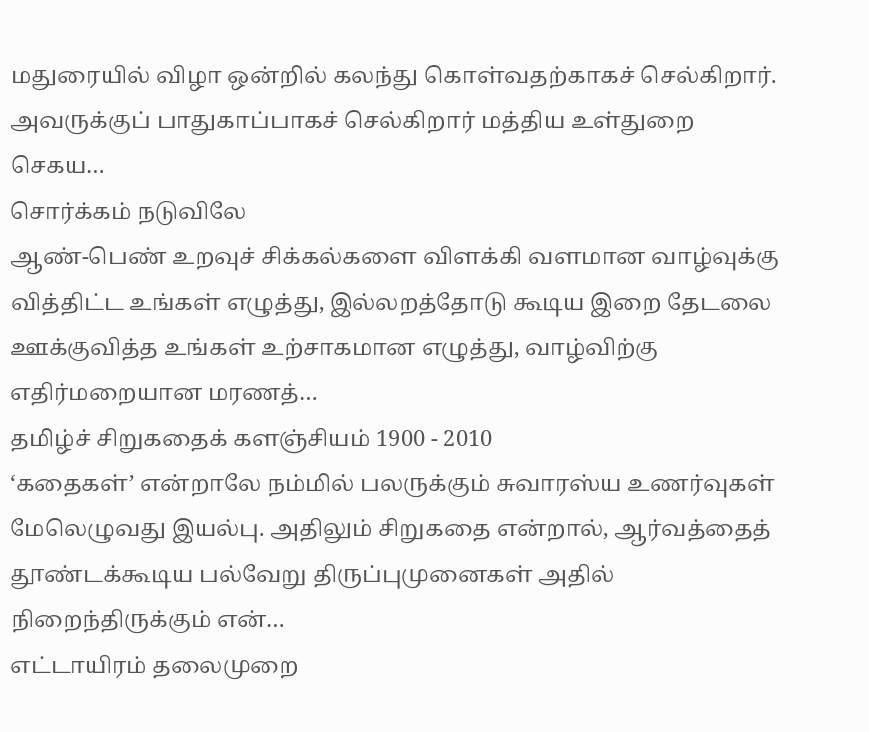மதுரையில் விழா ஒன்றில் கலந்து கொள்வதற்காகச் செல்கிறார். அவருக்குப் பாதுகாப்பாகச் செல்கிறார் மத்திய உள்துறை செகய…
சொர்க்கம் நடுவிலே
ஆண்-பெண் உறவுச் சிக்கல்களை விளக்கி வளமான வாழ்வுக்கு வித்திட்ட உங்கள் எழுத்து, இல்லறத்தோடு கூடிய இறை தேடலை ஊக்குவித்த உங்கள் உற்சாகமான எழுத்து, வாழ்விற்கு எதிர்மறையான மரணத்…
தமிழ்ச் சிறுகதைக் களஞ்சியம் 1900 - 2010
‘கதைகள்’ என்றாலே நம்மில் பலருக்கும் சுவாரஸ்ய உணர்வுகள் மேலெழுவது இயல்பு. அதிலும் சிறுகதை என்றால், ஆர்வத்தைத் தூண்டக்கூடிய பல்வேறு திருப்புமுனைகள் அதில் நிறைந்திருக்கும் என்…
எட்டாயிரம் தலைமுறை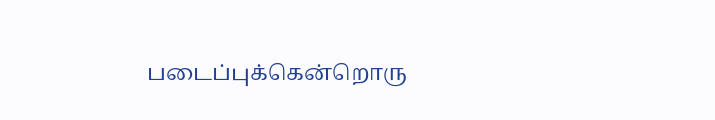படைப்புக்கென்றொரு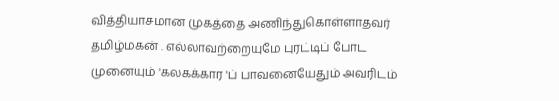வித்தியாசமான முகத்தை அணிந்துகொள்ளாதவர் தமிழ்மகன் . எல்லாவற்றையுமே புரட்டிப் போட முனையும் 'கலகக்கார 'ப் பாவனையேதும் அவரிடம்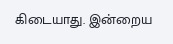கிடையாது. இன்றைய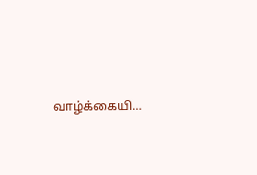வாழ்க்கையி…